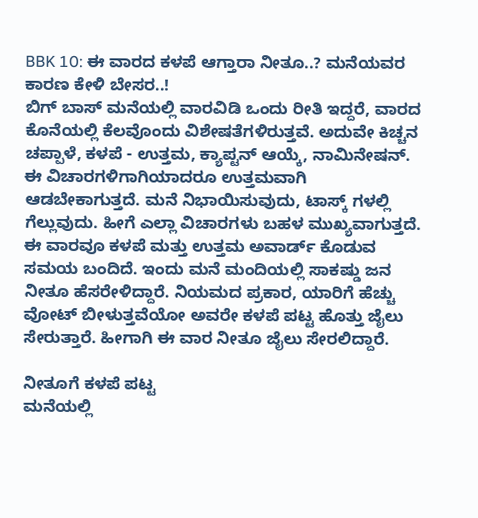BBK 10: ಈ ವಾರದ ಕಳಪೆ ಆಗ್ತಾರಾ ನೀತೂ..? ಮನೆಯವರ ಕಾರಣ ಕೇಳಿ ಬೇಸರ..!
ಬಿಗ್ ಬಾಸ್ ಮನೆಯಲ್ಲಿ ವಾರವಿಡಿ ಒಂದು ರೀತಿ ಇದ್ದರೆ, ವಾರದ ಕೊನೆಯಲ್ಲಿ ಕೆಲವೊಂದು ವಿಶೇಷತೆಗಳಿರುತ್ತವೆ. ಅದುವೇ ಕಿಚ್ಚನ ಚಪ್ಪಾಳೆ, ಕಳಪೆ - ಉತ್ತಮ, ಕ್ಯಾಪ್ಟನ್ ಆಯ್ಕೆ, ನಾಮಿನೇಷನ್. ಈ ವಿಚಾರಗಳಿಗಾಗಿಯಾದರೂ ಉತ್ತಮವಾಗಿ ಆಡಬೇಕಾಗುತ್ತದೆ. ಮನೆ ನಿಭಾಯಿಸುವುದು, ಟಾಸ್ಕ್ ಗಳಲ್ಲಿ ಗೆಲ್ಲುವುದು. ಹೀಗೆ ಎಲ್ಲಾ ವಿಚಾರಗಳು ಬಹಳ ಮುಖ್ಯವಾಗುತ್ತದೆ.
ಈ ವಾರವೂ ಕಳಪೆ ಮತ್ತು ಉತ್ತಮ ಅವಾರ್ಡ್ ಕೊಡುವ ಸಮಯ ಬಂದಿದೆ. ಇಂದು ಮನೆ ಮಂದಿಯಲ್ಲಿ ಸಾಕಷ್ಡು ಜನ ನೀತೂ ಹೆಸರೇಳಿದ್ದಾರೆ. ನಿಯಮದ ಪ್ರಕಾರ, ಯಾರಿಗೆ ಹೆಚ್ಚು ವೋಟ್ ಬೀಳುತ್ತವೆಯೋ ಅವರೇ ಕಳಪೆ ಪಟ್ಟ ಹೊತ್ತು ಜೈಲು ಸೇರುತ್ತಾರೆ. ಹೀಗಾಗಿ ಈ ವಾರ ನೀತೂ ಜೈಲು ಸೇರಲಿದ್ದಾರೆ.

ನೀತೂಗೆ ಕಳಪೆ ಪಟ್ಟ
ಮನೆಯಲ್ಲಿ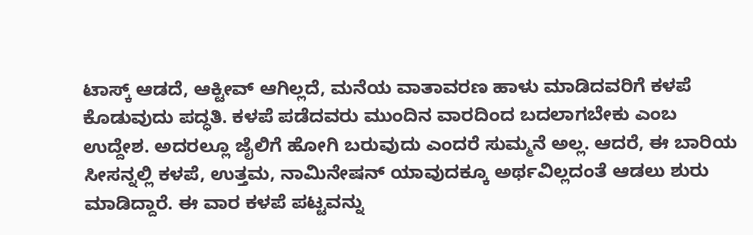ಟಾಸ್ಕ್ ಆಡದೆ, ಆಕ್ಟೀವ್ ಆಗಿಲ್ಲದೆ, ಮನೆಯ ವಾತಾವರಣ ಹಾಳು ಮಾಡಿದವರಿಗೆ ಕಳಪೆ ಕೊಡುವುದು ಪದ್ಧತಿ. ಕಳಪೆ ಪಡೆದವರು ಮುಂದಿನ ವಾರದಿಂದ ಬದಲಾಗಬೇಕು ಎಂಬ ಉದ್ದೇಶ. ಅದರಲ್ಲೂ ಜೈಲಿಗೆ ಹೋಗಿ ಬರುವುದು ಎಂದರೆ ಸುಮ್ಮನೆ ಅಲ್ಲ. ಆದರೆ, ಈ ಬಾರಿಯ ಸೀಸನ್ನಲ್ಲಿ ಕಳಪೆ, ಉತ್ತಮ, ನಾಮಿನೇಷನ್ ಯಾವುದಕ್ಕೂ ಅರ್ಥವಿಲ್ಲದಂತೆ ಆಡಲು ಶುರು ಮಾಡಿದ್ದಾರೆ. ಈ ವಾರ ಕಳಪೆ ಪಟ್ಟವನ್ನು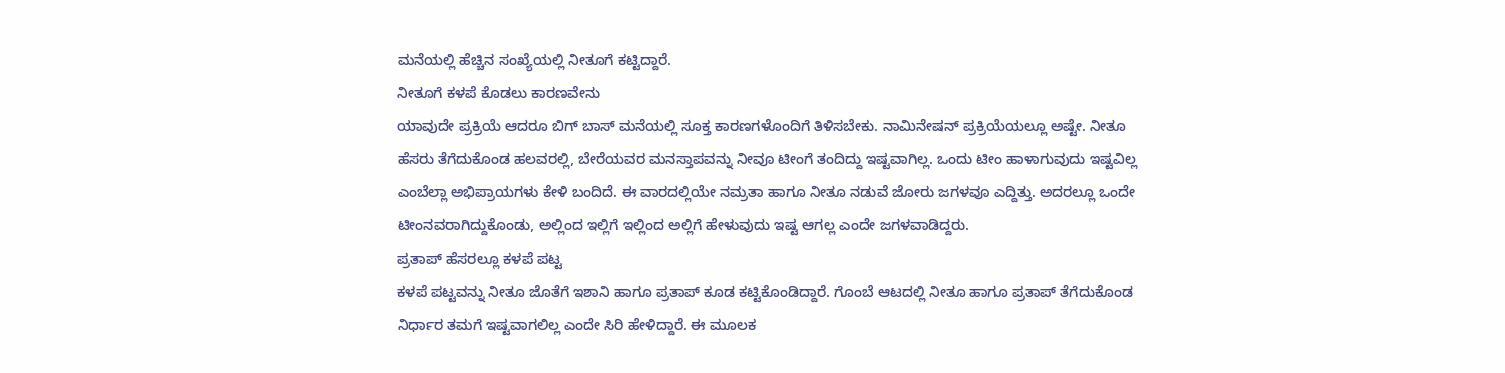ಮನೆಯಲ್ಲಿ ಹೆಚ್ಚಿನ ಸಂಖ್ಯೆಯಲ್ಲಿ ನೀತೂಗೆ ಕಟ್ಟಿದ್ದಾರೆ.
ನೀತೂಗೆ ಕಳಪೆ ಕೊಡಲು ಕಾರಣವೇನು
ಯಾವುದೇ ಪ್ರಕ್ರಿಯೆ ಆದರೂ ಬಿಗ್ ಬಾಸ್ ಮನೆಯಲ್ಲಿ ಸೂಕ್ತ ಕಾರಣಗಳೊಂದಿಗೆ ತಿಳಿಸಬೇಕು. ನಾಮಿನೇಷನ್ ಪ್ರಕ್ರಿಯೆಯಲ್ಲೂ ಅಷ್ಟೇ. ನೀತೂ ಹೆಸರು ತೆಗೆದುಕೊಂಡ ಹಲವರಲ್ಲಿ, ಬೇರೆಯವರ ಮನಸ್ತಾಪವನ್ನು ನೀವೂ ಟೀಂಗೆ ತಂದಿದ್ದು ಇಷ್ಟವಾಗಿಲ್ಲ. ಒಂದು ಟೀಂ ಹಾಳಾಗುವುದು ಇಷ್ಟವಿಲ್ಲ ಎಂಬೆಲ್ಲಾ ಅಭಿಪ್ರಾಯಗಳು ಕೇಳಿ ಬಂದಿದೆ. ಈ ವಾರದಲ್ಲಿಯೇ ನಮ್ರತಾ ಹಾಗೂ ನೀತೂ ನಡುವೆ ಜೋರು ಜಗಳವೂ ಎದ್ದಿತ್ತು. ಅದರಲ್ಲೂ ಒಂದೇ ಟೀಂನವರಾಗಿದ್ದುಕೊಂಡು, ಅಲ್ಲಿಂದ ಇಲ್ಲಿಗೆ ಇಲ್ಲಿಂದ ಅಲ್ಲಿಗೆ ಹೇಳುವುದು ಇಷ್ಟ ಆಗಲ್ಲ ಎಂದೇ ಜಗಳವಾಡಿದ್ದರು.
ಪ್ರತಾಪ್ ಹೆಸರಲ್ಲೂ ಕಳಪೆ ಪಟ್ಟ
ಕಳಪೆ ಪಟ್ಟವನ್ನು ನೀತೂ ಜೊತೆಗೆ ಇಶಾನಿ ಹಾಗೂ ಪ್ರತಾಪ್ ಕೂಡ ಕಟ್ಟಿಕೊಂಡಿದ್ದಾರೆ. ಗೊಂಬೆ ಆಟದಲ್ಲಿ ನೀತೂ ಹಾಗೂ ಪ್ರತಾಪ್ ತೆಗೆದುಕೊಂಡ ನಿರ್ಧಾರ ತಮಗೆ ಇಷ್ಟವಾಗಲಿಲ್ಲ ಎಂದೇ ಸಿರಿ ಹೇಳಿದ್ದಾರೆ. ಈ ಮೂಲಕ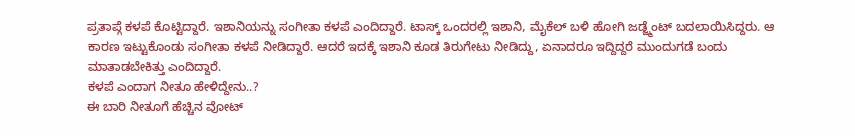ಪ್ರತಾಪ್ಗೆ ಕಳಪೆ ಕೊಟ್ಟಿದ್ದಾರೆ. ಇಶಾನಿಯನ್ನು ಸಂಗೀತಾ ಕಳಪೆ ಎಂದಿದ್ದಾರೆ. ಟಾಸ್ಕ್ ಒಂದರಲ್ಲಿ ಇಶಾನಿ, ಮೈಕೆಲ್ ಬಳಿ ಹೋಗಿ ಜಡ್ಜ್ಮೆಂಟ್ ಬದಲಾಯಿಸಿದ್ದರು. ಆ ಕಾರಣ ಇಟ್ಟುಕೊಂಡು ಸಂಗೀತಾ ಕಳಪೆ ನೀಡಿದ್ದಾರೆ. ಆದರೆ ಇದಕ್ಕೆ ಇಶಾನಿ ಕೂಡ ತಿರುಗೇಟು ನೀಡಿದ್ದು, ಏನಾದರೂ ಇದ್ದಿದ್ದರೆ ಮುಂದುಗಡೆ ಬಂದು ಮಾತಾಡಬೇಕಿತ್ತು ಎಂದಿದ್ದಾರೆ.
ಕಳಪೆ ಎಂದಾಗ ನೀತೂ ಹೇಳಿದ್ದೇನು..?
ಈ ಬಾರಿ ನೀತೂಗೆ ಹೆಚ್ಚಿನ ವೋಟ್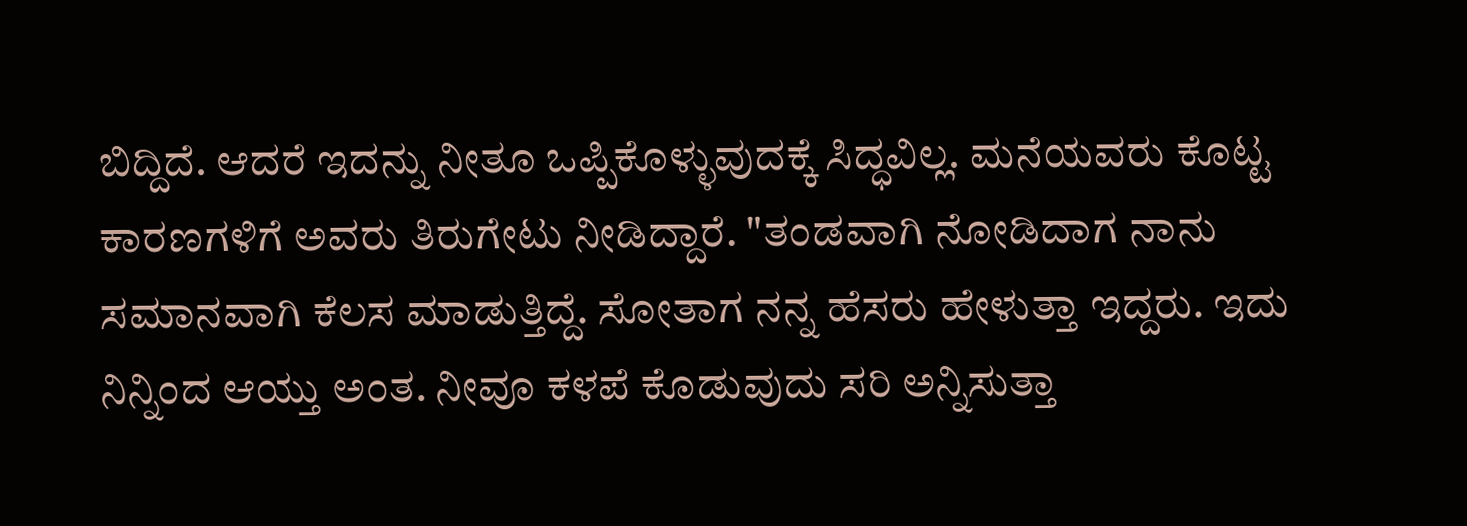ಬಿದ್ದಿದೆ. ಆದರೆ ಇದನ್ನು ನೀತೂ ಒಪ್ಪಿಕೊಳ್ಳುವುದಕ್ಕೆ ಸಿದ್ಧವಿಲ್ಲ. ಮನೆಯವರು ಕೊಟ್ಟ ಕಾರಣಗಳಿಗೆ ಅವರು ತಿರುಗೇಟು ನೀಡಿದ್ದಾರೆ. "ತಂಡವಾಗಿ ನೋಡಿದಾಗ ನಾನು ಸಮಾನವಾಗಿ ಕೆಲಸ ಮಾಡುತ್ತಿದ್ದೆ. ಸೋತಾಗ ನನ್ನ ಹೆಸರು ಹೇಳುತ್ತಾ ಇದ್ದರು. ಇದು ನಿನ್ನಿಂದ ಆಯ್ತು ಅಂತ. ನೀವೂ ಕಳಪೆ ಕೊಡುವುದು ಸರಿ ಅನ್ನಿಸುತ್ತಾ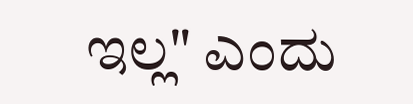ಇಲ್ಲ" ಎಂದು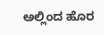ಅಲ್ಲಿಂದ ಹೊರ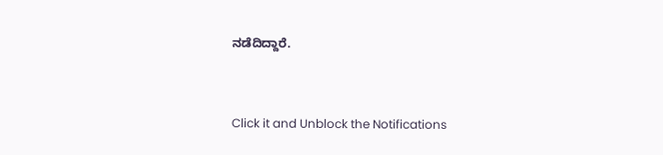ನಡೆದಿದ್ದಾರೆ.


Click it and Unblock the Notifications